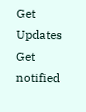Get Updates
Get notified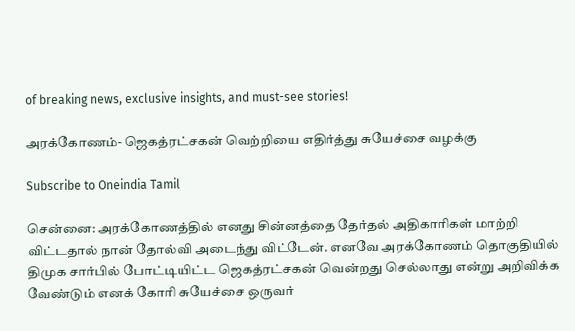of breaking news, exclusive insights, and must-see stories!

அரக்கோணம்- ஜெகத்ரட்சகன் வெற்றியை எதிர்த்து சுயேச்சை வழக்கு

Subscribe to Oneindia Tamil

சென்னை: அரக்கோணத்தில் எனது சின்னத்தை தேர்தல் அதிகாரிகள் மாற்றி விட்டதால் நான் தோல்வி அடைந்து விட்டேன். எனவே அரக்கோணம் தொகுதியில் திமுக சார்பில் போட்டியிட்ட ஜெகத்ரட்சகன் வென்றது செல்லாது என்று அறிவிக்க வேண்டும் எனக் கோரி சுயேச்சை ஒருவர்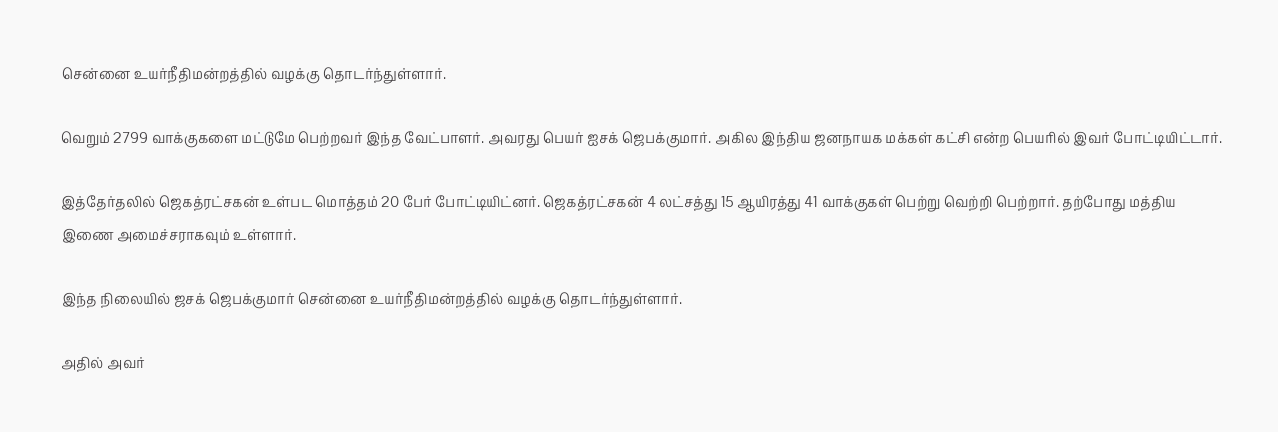சென்னை உயர்நீதிமன்றத்தில் வழக்கு தொடர்ந்துள்ளார்.

வெறும் 2799 வாக்குகளை மட்டுமே பெற்றவர் இந்த வேட்பாளர். அவரது பெயர் ஐசக் ஜெபக்குமார். அகில இந்திய ஜனநாயக மக்கள் கட்சி என்ற பெயரில் இவர் போட்டியிட்டார்.

இத்தேர்தலில் ஜெகத்ரட்சகன் உள்பட மொத்தம் 20 பேர் போட்டியிட்னர். ஜெகத்ரட்சகன் 4 லட்சத்து 15 ஆயிரத்து 41 வாக்குகள் பெற்று வெற்றி பெற்றார். தற்போது மத்திய இணை அமைச்சராகவும் உள்ளார்.

இந்த நிலையில் ஜசக் ஜெபக்குமார் சென்னை உயர்நீதிமன்றத்தில் வழக்கு தொடர்ந்துள்ளார்.

அதில் அவர்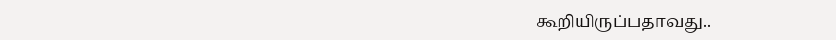கூறியிருப்பதாவது..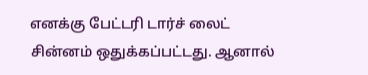எனக்கு பேட்டரி டார்ச் லைட் சின்னம் ஒதுக்கப்பட்டது. ஆனால்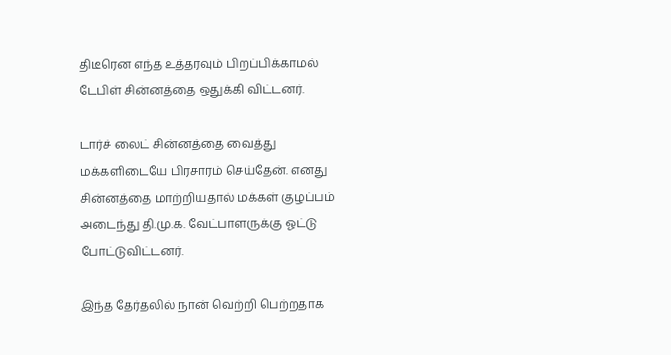திடீரென எந்த உத்தரவும் பிறப்பிக்காமல் டேபிள் சின்னத்தை ஒதுக்கி விட்டனர்.

டார்ச் லைட் சின்னத்தை வைத்து மக்களிடையே பிரசாரம் செய்தேன். எனது சின்னத்தை மாற்றியதால் மக்கள் குழப்பம் அடைந்து தி.மு.க. வேட்பாளருக்கு ஓட்டு போட்டுவிட்டனர்.

இந்த தேர்தலில் நான் வெற்றி பெற்றதாக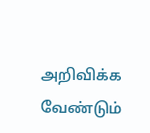அறிவிக்க வேண்டும்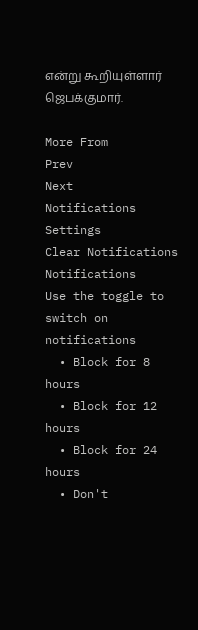என்று கூறியுள்ளார் ஜெபக்குமார்.

More From
Prev
Next
Notifications
Settings
Clear Notifications
Notifications
Use the toggle to switch on notifications
  • Block for 8 hours
  • Block for 12 hours
  • Block for 24 hours
  • Don't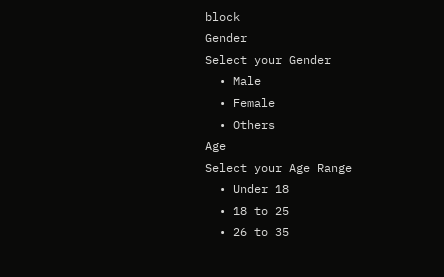block
Gender
Select your Gender
  • Male
  • Female
  • Others
Age
Select your Age Range
  • Under 18
  • 18 to 25
  • 26 to 35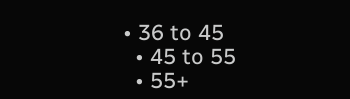• 36 to 45
  • 45 to 55
  • 55+